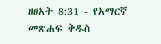ዘፀአት 8:31 - የአማርኛ መጽሐፍ ቅዱስ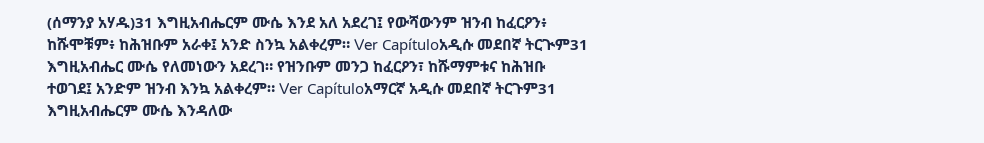(ሰማንያ አሃዱ)31 እግዚአብሔርም ሙሴ እንደ አለ አደረገ፤ የውሻውንም ዝንብ ከፈርዖን፥ ከሹሞቹም፥ ከሕዝቡም አራቀ፤ አንድ ስንኳ አልቀረም። Ver Capítuloአዲሱ መደበኛ ትርጒም31 እግዚአብሔር ሙሴ የለመነውን አደረገ። የዝንቡም መንጋ ከፈርዖን፣ ከሹማምቱና ከሕዝቡ ተወገደ፤ አንድም ዝንብ እንኳ አልቀረም። Ver Capítuloአማርኛ አዲሱ መደበኛ ትርጉም31 እግዚአብሔርም ሙሴ እንዳለው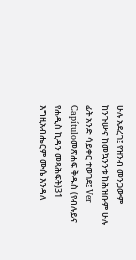ሁሉ አደረገ፤ የዝንብ መንጋውም ከንጉሡና ከመኳንንቱ ከሕዝቡም ሁሉ ፊት አንድ ሳይቀር ተወገደ፤ Ver Capítuloመጽሐፍ ቅዱስ (የብሉይና የሐዲስ ኪዳን መጻሕፍት)31 እግዚአብሔርም ሙሴ እንዳለ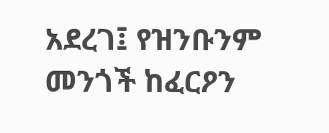አደረገ፤ የዝንቡንም መንጎች ከፈርዖን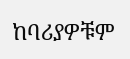ከባሪያዎቹም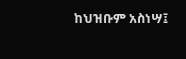ከህዝቡም አስነሣ፤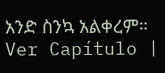አንድ ስንኳ አልቀረም። Ver Capítulo |